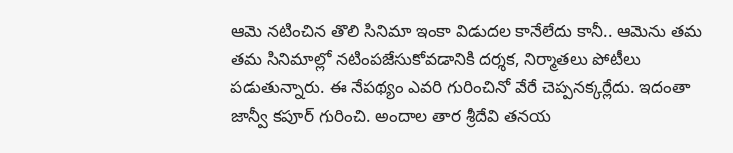ఆమె నటించిన తొలి సినిమా ఇంకా విడుదల కానేలేదు కానీ.. ఆమెను తమ తమ సినిమాల్లో నటింపజేసుకోవడానికి దర్శక, నిర్మాతలు పోటీలు పడుతున్నారు. ఈ నేపథ్యం ఎవరి గురించినో వేరే చెప్పనక్కర్లేదు. ఇదంతా జాన్వీ కపూర్ గురించి. అందాల తార శ్రీదేవి తనయ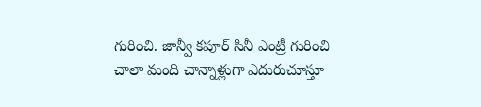గురించి. జాన్వీ కపూర్ సినీ ఎంట్రీ గురించి చాలా మంది చాన్నాళ్లుగా ఎదురుచూస్తూ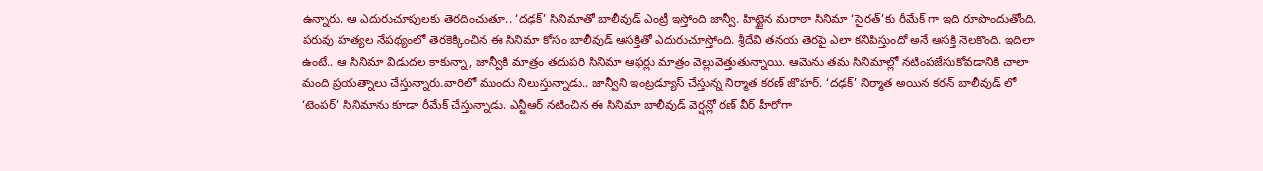ఉన్నారు. ఆ ఎదురుచూపులకు తెరదించుతూ.. ‘దఢక్’ సినిమాతో బాలీవుడ్ ఎంట్రీ ఇస్తోంది జాన్వీ. హిట్టైన మరాఠా సినిమా ‘సైరత్’కు రీమేక్ గా ఇది రూపొందుతోంది.
పరువు హత్యల నేపథ్యంలో తెరకెక్కించిన ఈ సినిమా కోసం బాలీవుడ్ ఆసక్తితో ఎదురుచూస్తోంది. శ్రీదేవి తనయ తెరపై ఎలా కనిపిస్తుందో అనే ఆసక్తి నెలకొంది. ఇదిలా ఉంటే.. ఆ సినిమా విడుదల కాకున్నా, జాన్వీకి మాత్రం తదుపరి సినిమా ఆఫర్లు మాత్రం వెల్లువెత్తుతున్నాయి. ఆమెను తమ సినిమాల్లో నటింపజేసుకోవడానికి చాలా మంది ప్రయత్నాలు చేస్తున్నారు.వారిలో ముందు నిలుస్తున్నాడు.. జాన్వీని ఇంట్రడ్యూస్ చేస్తున్న నిర్మాత కరణ్ జొహర్. ‘దఢక్’ నిర్మాత అయిన కరన్ బాలీవుడ్ లో ‘టెంపర్’ సినిమాను కూడా రీమేక్ చేస్తున్నాడు. ఎన్టీఆర్ నటించిన ఈ సినిమా బాలీవుడ్ వెర్షన్లో రణ్ వీర్ హీరోగా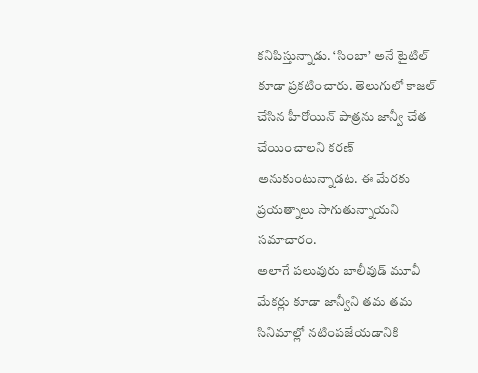కనిపిస్తున్నాడు. ‘సింబా’ అనే టైటిల్ కూడా ప్రకటించారు. తెలుగులో కాజల్ చేసిన హీరోయిన్ పాత్రను జాన్వీ చేత చేయించాలని కరణ్ అనుకుంటున్నాడట. ఈ మేరకు ప్రయత్నాలు సాగుతున్నాయని సమాచారం.
అలాగే పలువురు బాలీవుడ్ మూవీ మేకర్లు కూడా జాన్వీని తమ తమ సినిమాల్లో నటింపజేయడానికి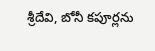శ్రీదేవి, బోనీ కపూర్లను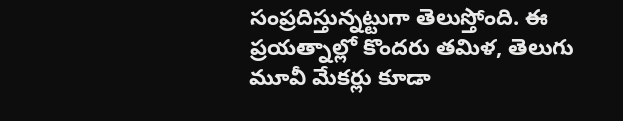సంప్రదిస్తున్నట్టుగా తెలుస్తోంది. ఈ ప్రయత్నాల్లో కొందరు తమిళ, తెలుగు మూవీ మేకర్లు కూడా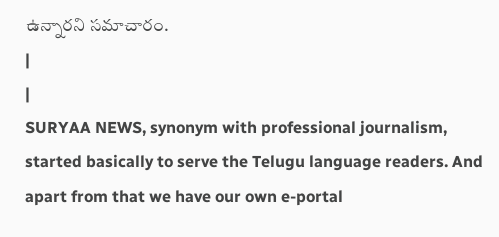ఉన్నారని సమాచారం.
|
|
SURYAA NEWS, synonym with professional journalism, started basically to serve the Telugu language readers. And apart from that we have our own e-portal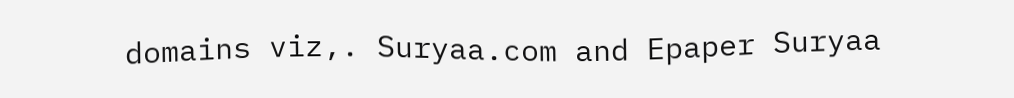domains viz,. Suryaa.com and Epaper Suryaa